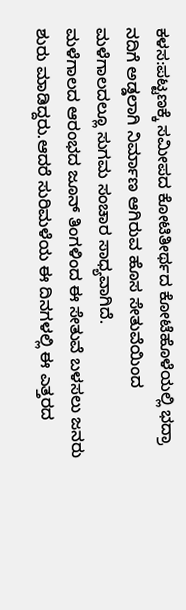ಕಳಸ:ಪಟ್ಟಣಕ್ಕೆ ಸಮೀಪದ ಕೋಟಿತೀರ್ಥದ ಕೋಟೆಹೊಳೆಯಲ್ಲಿ ಭದ್ರಾ ನದಿಗೆ ಅಡ್ಡಲಾಗಿ ನಿರ್ಮಾಣ ಆಗಿರುವ ಹೊಸ ಸೇತುವೆಯಿಂದ ಮಳೆಗಾಲದಲ್ಲೂ ಸುಗಮ ಸಂಚಾರ ಸಾಧ್ಯವಾಗಿದೆ.
ಮಳೆಗಾಲದ ಆರಂಭದ ಜೂನ್ ತಿಂಗಳಿಂದ ಈ ಸೇತುವೆ ಬಳಸಲು ಜನರು ಶುರು ಮಾಡಿದ್ದರು.ಆದರೆ ಸುರಿಮಳೆಯ ಈ ದಿನಗಳಲ್ಲಿ ಈ ಎತ್ತರದ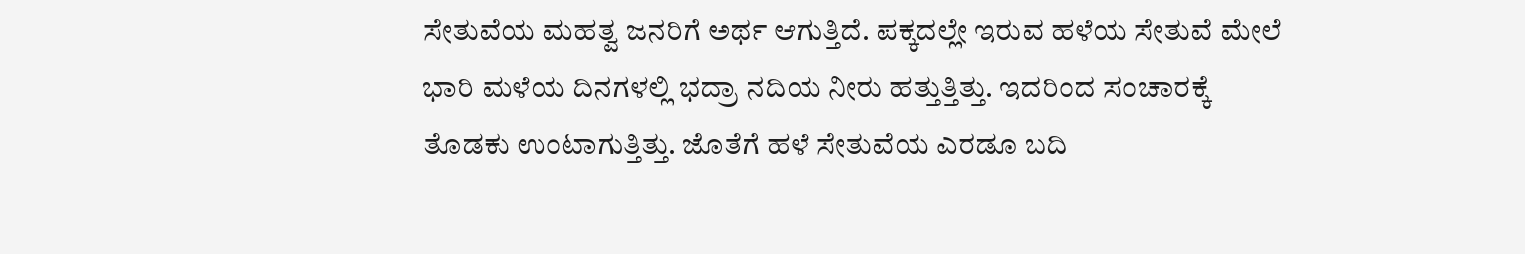ಸೇತುವೆಯ ಮಹತ್ವ ಜನರಿಗೆ ಅರ್ಥ ಆಗುತ್ತಿದೆ. ಪಕ್ಕದಲ್ಲೇ ಇರುವ ಹಳೆಯ ಸೇತುವೆ ಮೇಲೆ ಭಾರಿ ಮಳೆಯ ದಿನಗಳಲ್ಲಿ ಭದ್ರಾ ನದಿಯ ನೀರು ಹತ್ತುತ್ತಿತ್ತು. ಇದರಿಂದ ಸಂಚಾರಕ್ಕೆ ತೊಡಕು ಉಂಟಾಗುತ್ತಿತ್ತು. ಜೊತೆಗೆ ಹಳೆ ಸೇತುವೆಯ ಎರಡೂ ಬದಿ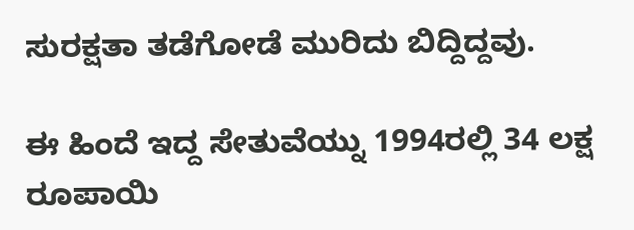ಸುರಕ್ಷತಾ ತಡೆಗೋಡೆ ಮುರಿದು ಬಿದ್ದಿದ್ದವು.

ಈ ಹಿಂದೆ ಇದ್ದ ಸೇತುವೆಯ್ನು 1994ರಲ್ಲಿ 34 ಲಕ್ಷ ರೂಪಾಯಿ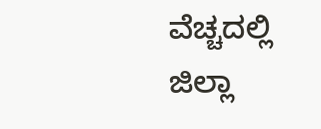ವೆಚ್ಚದಲ್ಲಿ ಜಿಲ್ಲಾ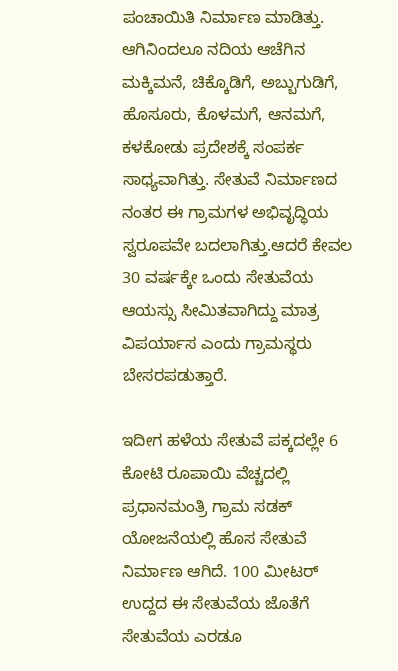ಪಂಚಾಯಿತಿ ನಿರ್ಮಾಣ ಮಾಡಿತ್ತು. ಆಗಿನಿಂದಲೂ ನದಿಯ ಆಚೆಗಿನ ಮಕ್ಕಿಮನೆ, ಚಿಕ್ಕೊಡಿಗೆ, ಅಬ್ಬುಗುಡಿಗೆ, ಹೊಸೂರು, ಕೊಳಮಗೆ, ಆನಮಗೆ, ಕಳಕೋಡು ಪ್ರದೇಶಕ್ಕೆ ಸಂಪರ್ಕ ಸಾಧ್ಯವಾಗಿತ್ತು. ಸೇತುವೆ ನಿರ್ಮಾಣದ ನಂತರ ಈ ಗ್ರಾಮಗಳ ಅಭಿವೃದ್ಧಿಯ ಸ್ವರೂಪವೇ ಬದಲಾಗಿತ್ತು.ಆದರೆ ಕೇವಲ 30 ವರ್ಷಕ್ಕೇ ಒಂದು ಸೇತುವೆಯ ಆಯಸ್ಸು ಸೀಮಿತವಾಗಿದ್ದು ಮಾತ್ರ ವಿಪರ್ಯಾಸ ಎಂದು ಗ್ರಾಮಸ್ಥರು ಬೇಸರಪಡುತ್ತಾರೆ.

ಇದೀಗ ಹಳೆಯ ಸೇತುವೆ ಪಕ್ಕದಲ್ಲೇ 6 ಕೋಟಿ ರೂಪಾಯಿ ವೆಚ್ಚದಲ್ಲಿ ಪ್ರಧಾನಮಂತ್ರಿ ಗ್ರಾಮ ಸಡಕ್ ಯೋಜನೆಯಲ್ಲಿ ಹೊಸ ಸೇತುವೆ ನಿರ್ಮಾಣ ಆಗಿದೆ. 100 ಮೀಟರ್ ಉದ್ದದ ಈ ಸೇತುವೆಯ ಜೊತೆಗೆ ಸೇತುವೆಯ ಎರಡೂ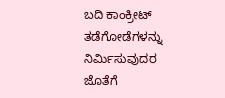ಬದಿ ಕಾಂಕ್ರೀಟ್ ತಡೆಗೋಡೆಗಳನ್ನು ನಿರ್ಮಿಸುವುದರ ಜೊತೆಗೆ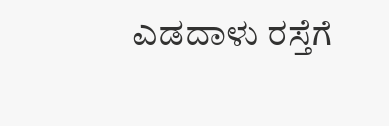ಎಡದಾಳು ರಸ್ತೆಗೆ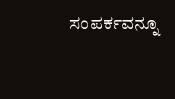ಸಂಪರ್ಕವನ್ನೂ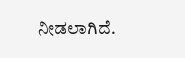ನೀಡಲಾಗಿದೆ.